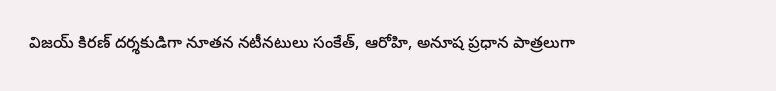విజయ్ కిరణ్ దర్శకుడిగా నూతన నటీనటులు సంకేత్, ఆరోహి, అనూష ప్రధాన పాత్రలుగా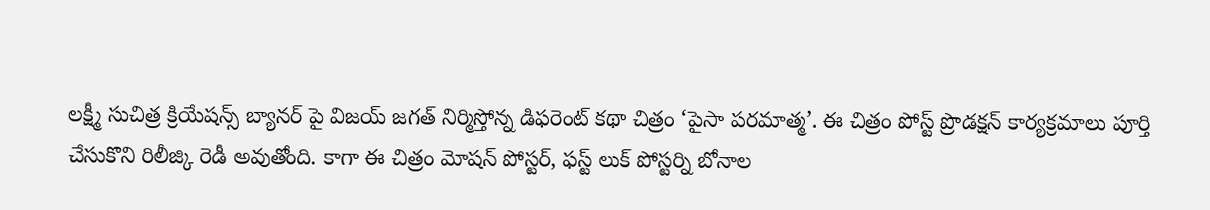లక్ష్మీ సుచిత్ర క్రియేషన్స్ బ్యానర్ పై విజయ్ జగత్ నిర్మిస్తోన్న డిఫరెంట్ కథా చిత్రం ‘పైసా పరమాత్మ’. ఈ చిత్రం పోస్ట్ ప్రొడక్షన్ కార్యక్రమాలు పూర్తి చేసుకొని రిలీజ్కి రెడీ అవుతోంది. కాగా ఈ చిత్రం మోషన్ పోస్టర్, ఫస్ట్ లుక్ పోస్టర్ని బోనాల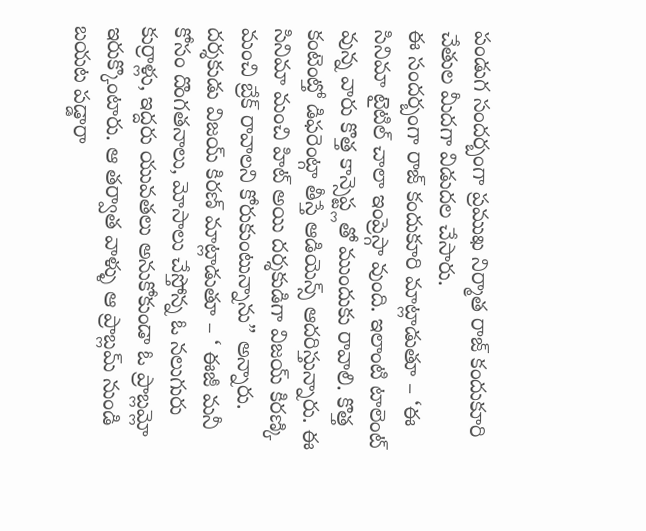పండుగ సందర్బంగా ప్రముఖ నిర్మాత రాజ్ కందుకూరి చేతుల మీదగా విడుదల చేసారు.
ఈ సందర్బంగా రాజ్ కందుకూరి మాట్లాడుతూ – ‘ఈ సినిమా టైటిల్ చాలా ఇంప్రెస్గా వుంది. ఇలాంటి టాలెంట్ వున్న వారు కొత్త కాన్సెప్ట్లతో ముందుకు రావాలి. కొత్త కంటెంట్తో డిఫరెంట్గా తీస్తే ఆడియెన్స్ ఆదరిస్తున్నారు. ఈ సినిమా మంచి హిట్ అయి దర్శకుడిగా విజయ్ కిరణ్కి మంచి బ్రేక్ రావాలని కోరుకుంటున్నాను” అన్నారు.
దర్శకుడు విజయ్ కిరణ్ మాట్లాడుతూ – ‘ ఈజీ మనీ కోసం దొంగతనాలు, మోసాలు చేస్తోన్న ఓ నలుగురు కుర్రాళ్లు, ఇద్దరు యువతలు అనుకోకుండా ఓ ప్రాబ్లమ్లో ఇరుక్కొంటారు. ఆ తర్వాత వాళ్ళు ఆ ప్రాబ్లమ్ నుండి బయట పడ్డారా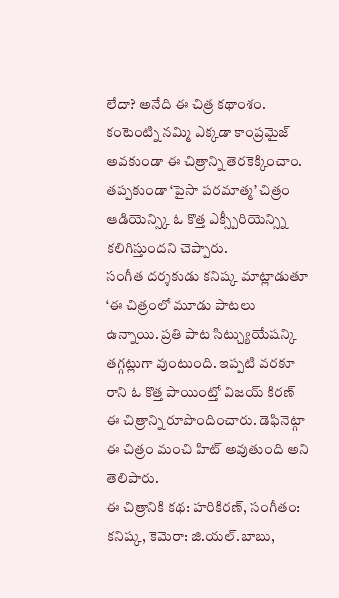లేదా? అనేది ఈ చిత్ర కథాంశం. కంటెంట్ని నమ్మి ఎక్కడా కాంప్రమైజ్ అవకుండా ఈ చిత్రాన్ని తెరకెక్కించాం. తప్పకుండా ‘పైసా పరమాత్మ’ చిత్రం ఆడియెన్స్కి ఓ కొత్త ఎక్స్పీరియెన్స్ని కలిగిస్తుందని చెప్పారు.
సంగీత దర్శకుడు కనిష్క మాట్లాడుతూ ‘ఈ చిత్రంలో మూడు పాటలు ఉన్నాయి. ప్రతి పాట సిట్చ్యుయేషన్కి తగ్గట్లుగా వుంటుంది. ఇప్పటి వరకూ రాని ఓ కొత్త పాయింట్తో విజయ్ కిరణ్ ఈ చిత్రాన్ని రూపొందించారు. డెఫినెట్గా ఈ చిత్రం మంచి హిట్ అవుతుంది అని తెలిపారు.
ఈ చిత్రానికి కథ: హరికిరణ్, సంగీతం: కనిష్క, కెమెరా: జి.యల్.బాబు,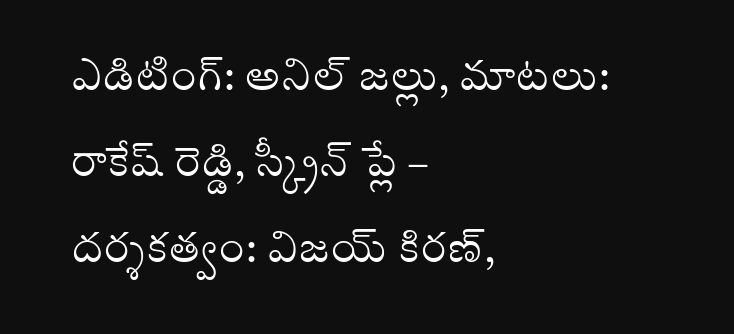ఎడిటింగ్: అనిల్ జల్లు, మాటలు: రాకేష్ రెడ్డి, స్క్రీన్ ప్లే – దర్శకత్వం: విజయ్ కిరణ్,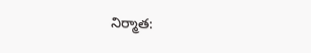నిర్మాత: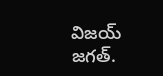విజయ్ జగత్.